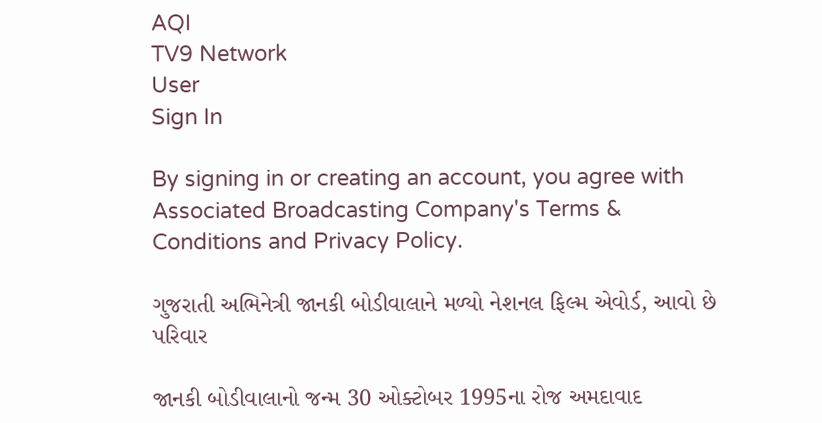AQI
TV9 Network
User
Sign In

By signing in or creating an account, you agree with Associated Broadcasting Company's Terms & Conditions and Privacy Policy.

ગુજરાતી અભિનેત્રી જાનકી બોડીવાલાને મળ્યો નેશનલ ફિલ્મ એવોર્ડ, આવો છે પરિવાર

જાનકી બોડીવાલાનો જન્મ 30 ઓક્ટોબર 1995ના રોજ અમદાવાદ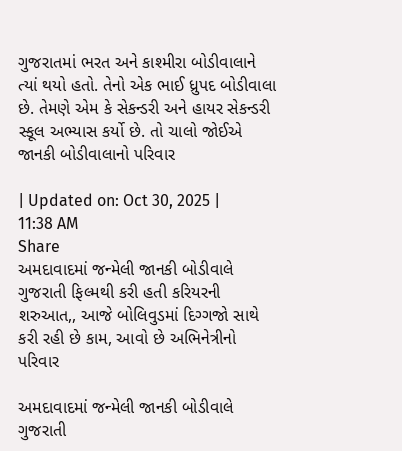ગુજરાતમાં ભરત અને કાશ્મીરા બોડીવાલાને ત્યાં થયો હતો. તેનો એક ભાઈ ધ્રુપદ બોડીવાલા છે. તેમણે એમ કે સેકન્ડરી અને હાયર સેકન્ડરી સ્કૂલ અભ્યાસ કર્યો છે. તો ચાલો જોઈએ જાનકી બોડીવાલાનો પરિવાર

| Updated on: Oct 30, 2025 | 11:38 AM
Share
અમદાવાદમાં જન્મેલી જાનકી બોડીવાલે ગુજરાતી ફિલ્મથી કરી હતી કરિયરની શરુઆત,, આજે બોલિવુડમાં દિગ્ગજો સાથે કરી રહી છે કામ, આવો છે અભિનેત્રીનો પરિવાર

અમદાવાદમાં જન્મેલી જાનકી બોડીવાલે ગુજરાતી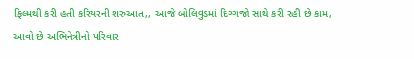ફિલ્મથી કરી હતી કરિયરની શરુઆત,, આજે બોલિવુડમાં દિગ્ગજો સાથે કરી રહી છે કામ, આવો છે અભિનેત્રીનો પરિવાર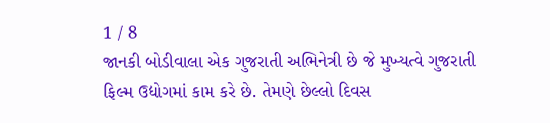1 / 8
જાનકી બોડીવાલા એક ગુજરાતી અભિનેત્રી છે જે મુખ્યત્વે ગુજરાતી ફિલ્મ ઉદ્યોગમાં કામ કરે છે. તેમણે છેલ્લો દિવસ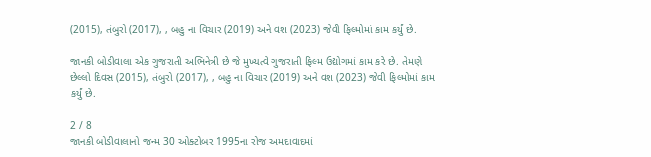(2015), તંબુરો (2017), , બહુ ના વિચાર (2019) અને વશ (2023) જેવી ફિલ્મોમાં કામ કર્યું છે.

જાનકી બોડીવાલા એક ગુજરાતી અભિનેત્રી છે જે મુખ્યત્વે ગુજરાતી ફિલ્મ ઉદ્યોગમાં કામ કરે છે. તેમણે છેલ્લો દિવસ (2015), તંબુરો (2017), , બહુ ના વિચાર (2019) અને વશ (2023) જેવી ફિલ્મોમાં કામ કર્યું છે.

2 / 8
જાનકી બોડીવાલાનો જન્મ 30 ઓક્ટોબર 1995ના રોજ અમદાવાદમાં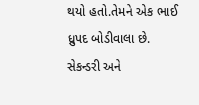થયો હતો.તેમને એક ભાઈ ધ્રુપદ બોડીવાલા છે. સેકન્ડરી અને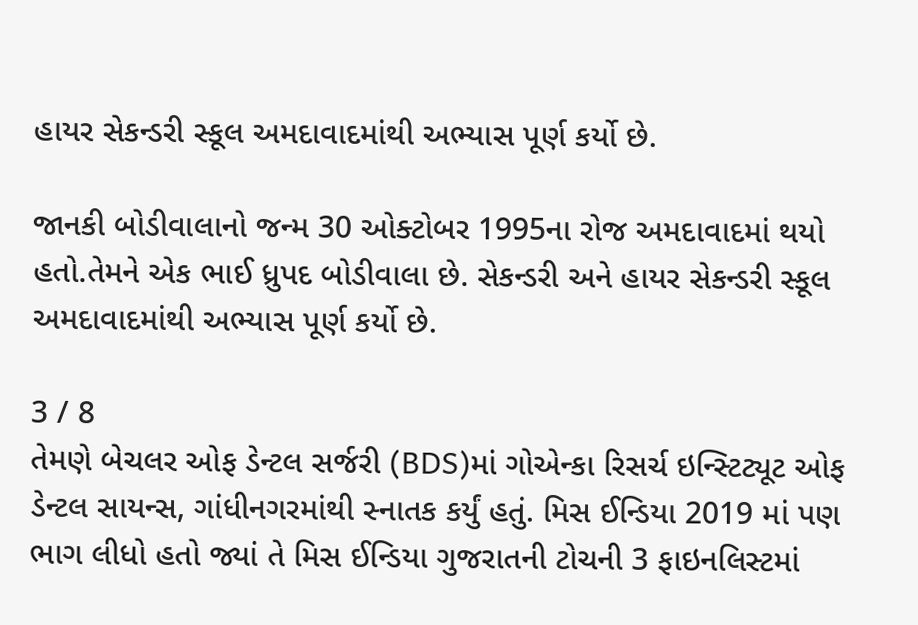હાયર સેકન્ડરી સ્કૂલ અમદાવાદમાંથી અભ્યાસ પૂર્ણ કર્યો છે.

જાનકી બોડીવાલાનો જન્મ 30 ઓક્ટોબર 1995ના રોજ અમદાવાદમાં થયો હતો.તેમને એક ભાઈ ધ્રુપદ બોડીવાલા છે. સેકન્ડરી અને હાયર સેકન્ડરી સ્કૂલ અમદાવાદમાંથી અભ્યાસ પૂર્ણ કર્યો છે.

3 / 8
તેમણે બેચલર ઓફ ડેન્ટલ સર્જરી (BDS)માં ગોએન્કા રિસર્ચ ઇન્સ્ટિટ્યૂટ ઓફ ડેન્ટલ સાયન્સ, ગાંધીનગરમાંથી સ્નાતક કર્યું હતું. મિસ ઈન્ડિયા 2019 માં પણ ભાગ લીધો હતો જ્યાં તે મિસ ઈન્ડિયા ગુજરાતની ટોચની 3 ફાઇનલિસ્ટમાં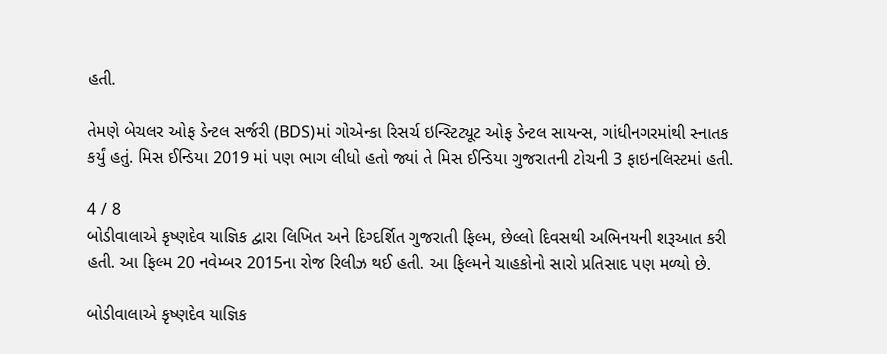હતી.

તેમણે બેચલર ઓફ ડેન્ટલ સર્જરી (BDS)માં ગોએન્કા રિસર્ચ ઇન્સ્ટિટ્યૂટ ઓફ ડેન્ટલ સાયન્સ, ગાંધીનગરમાંથી સ્નાતક કર્યું હતું. મિસ ઈન્ડિયા 2019 માં પણ ભાગ લીધો હતો જ્યાં તે મિસ ઈન્ડિયા ગુજરાતની ટોચની 3 ફાઇનલિસ્ટમાં હતી.

4 / 8
બોડીવાલાએ કૃષ્ણદેવ યાજ્ઞિક દ્વારા લિખિત અને દિગ્દર્શિત ગુજરાતી ફિલ્મ, છેલ્લો દિવસથી અભિનયની શરૂઆત કરી હતી. આ ફિલ્મ 20 નવેમ્બર 2015ના રોજ રિલીઝ થઈ હતી. આ ફિલ્મને ચાહકોનો સારો પ્રતિસાદ પણ મળ્યો છે.

બોડીવાલાએ કૃષ્ણદેવ યાજ્ઞિક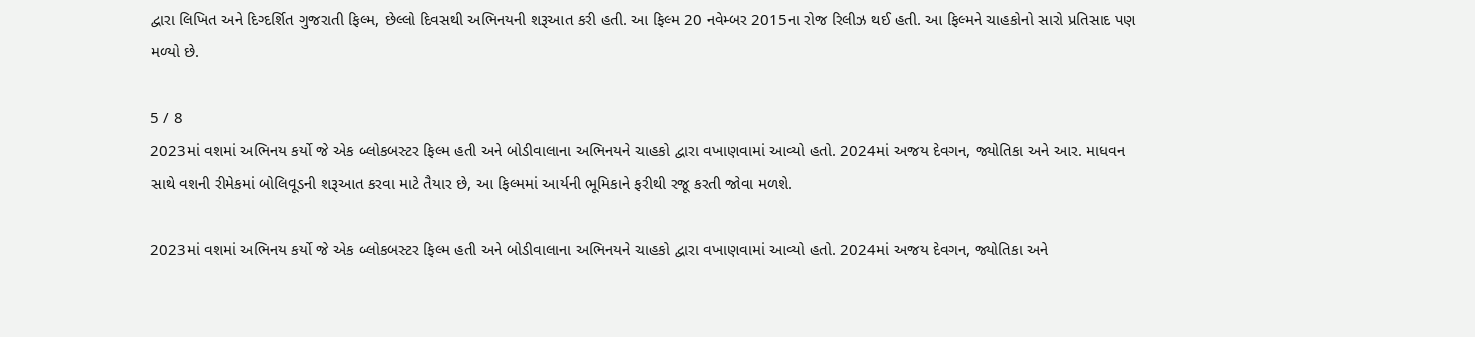દ્વારા લિખિત અને દિગ્દર્શિત ગુજરાતી ફિલ્મ, છેલ્લો દિવસથી અભિનયની શરૂઆત કરી હતી. આ ફિલ્મ 20 નવેમ્બર 2015ના રોજ રિલીઝ થઈ હતી. આ ફિલ્મને ચાહકોનો સારો પ્રતિસાદ પણ મળ્યો છે.

5 / 8
2023માં વશમાં અભિનય કર્યો જે એક બ્લોકબસ્ટર ફિલ્મ હતી અને બોડીવાલાના અભિનયને ચાહકો દ્વારા વખાણવામાં આવ્યો હતો. 2024માં અજય દેવગન, જ્યોતિકા અને આર. માધવન સાથે વશની રીમેકમાં બોલિવૂડની શરૂઆત કરવા માટે તૈયાર છે, આ ફિલ્મમાં આર્યની ભૂમિકાને ફરીથી રજૂ કરતી જોવા મળશે.

2023માં વશમાં અભિનય કર્યો જે એક બ્લોકબસ્ટર ફિલ્મ હતી અને બોડીવાલાના અભિનયને ચાહકો દ્વારા વખાણવામાં આવ્યો હતો. 2024માં અજય દેવગન, જ્યોતિકા અને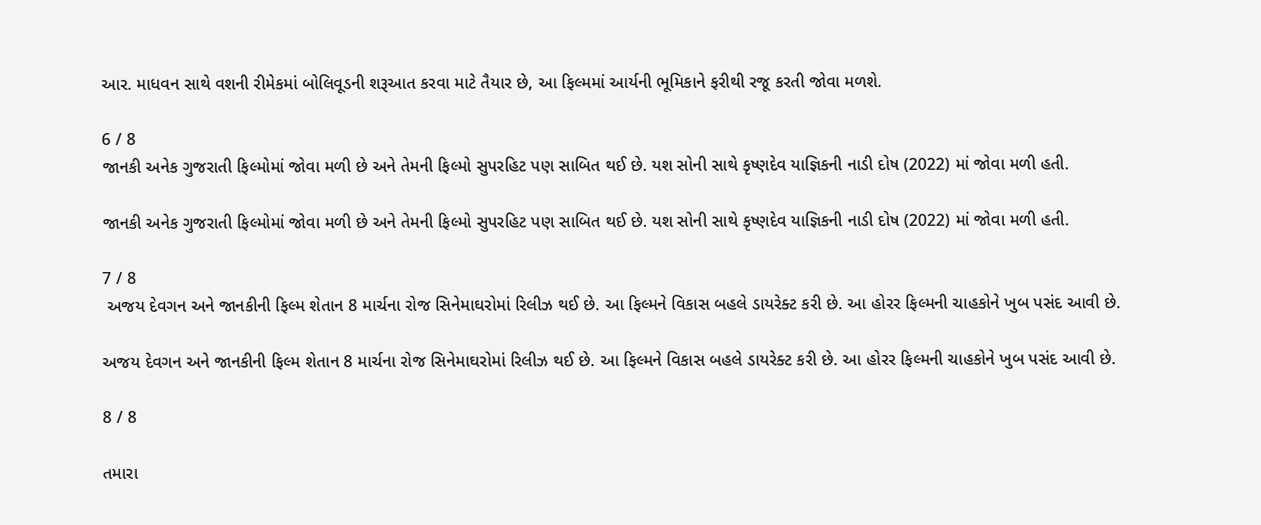આર. માધવન સાથે વશની રીમેકમાં બોલિવૂડની શરૂઆત કરવા માટે તૈયાર છે, આ ફિલ્મમાં આર્યની ભૂમિકાને ફરીથી રજૂ કરતી જોવા મળશે.

6 / 8
જાનકી અનેક ગુજરાતી ફિલ્મોમાં જોવા મળી છે અને તેમની ફિલ્મો સુપરહિટ પણ સાબિત થઈ છે. યશ સોની સાથે કૃષ્ણદેવ યાજ્ઞિકની નાડી દોષ (2022) માં જોવા મળી હતી.

જાનકી અનેક ગુજરાતી ફિલ્મોમાં જોવા મળી છે અને તેમની ફિલ્મો સુપરહિટ પણ સાબિત થઈ છે. યશ સોની સાથે કૃષ્ણદેવ યાજ્ઞિકની નાડી દોષ (2022) માં જોવા મળી હતી.

7 / 8
 અજય દેવગન અને જાનકીની ફિલ્મ શેતાન 8 માર્ચના રોજ સિનેમાઘરોમાં રિલીઝ થઈ છે. આ ફિલ્મને વિકાસ બહલે ડાયરેક્ટ કરી છે. આ હોરર ફિલ્મની ચાહકોને ખુબ પસંદ આવી છે.

અજય દેવગન અને જાનકીની ફિલ્મ શેતાન 8 માર્ચના રોજ સિનેમાઘરોમાં રિલીઝ થઈ છે. આ ફિલ્મને વિકાસ બહલે ડાયરેક્ટ કરી છે. આ હોરર ફિલ્મની ચાહકોને ખુબ પસંદ આવી છે.

8 / 8

તમારા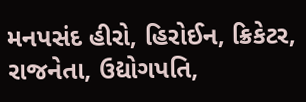મનપસંદ હીરો, હિરોઈન, ક્રિકેટર, રાજનેતા, ઉદ્યોગપતિ,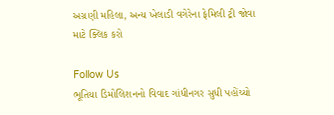અગ્રણી મહિલા, અન્ય ખેલાડી વગેરેના ફેમિલી ટ્રી જોવા માટે ક્લિક કરો

Follow Us
ભૂતિયા ડિમોલિશનનો વિવાદ ગાંધીનગર સુધી પહોંચ્યો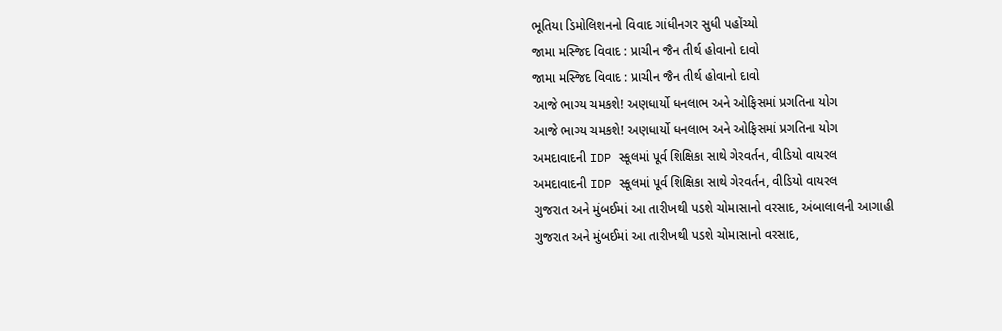ભૂતિયા ડિમોલિશનનો વિવાદ ગાંધીનગર સુધી પહોંચ્યો
જામા મસ્જિદ વિવાદ : પ્રાચીન જૈન તીર્થ હોવાનો દાવો
જામા મસ્જિદ વિવાદ : પ્રાચીન જૈન તીર્થ હોવાનો દાવો
આજે ભાગ્ય ચમકશે! અણધાર્યો ધનલાભ અને ઓફિસમાં પ્રગતિના યોગ
આજે ભાગ્ય ચમકશે! અણધાર્યો ધનલાભ અને ઓફિસમાં પ્રગતિના યોગ
અમદાવાદની IDP સ્કૂલમાં પૂર્વ શિક્ષિકા સાથે ગેરવર્તન, વીડિયો વાયરલ
અમદાવાદની IDP સ્કૂલમાં પૂર્વ શિક્ષિકા સાથે ગેરવર્તન, વીડિયો વાયરલ
ગુજરાત અને મુંબઈમાં આ તારીખથી પડશે ચોમાસાનો વરસાદ, અંબાલાલની આગાહી
ગુજરાત અને મુંબઈમાં આ તારીખથી પડશે ચોમાસાનો વરસાદ,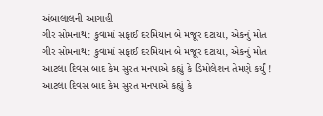અંબાલાલની આગાહી
ગીર સોમનાથ: કુવામાં સફાઈ દરમિયાન બે મજૂર દટાયા, એકનું મોત
ગીર સોમનાથ: કુવામાં સફાઈ દરમિયાન બે મજૂર દટાયા, એકનું મોત
આટલા દિવસ બાદ કેમ સુરત મનપાએ કહ્યું કે ડિમોલેશન તેમણે કર્યું !
આટલા દિવસ બાદ કેમ સુરત મનપાએ કહ્યું કે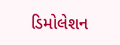ડિમોલેશન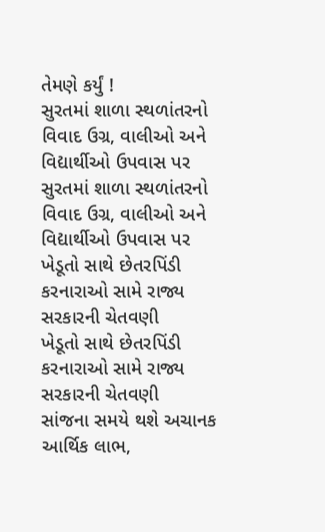તેમણે કર્યું !
સુરતમાં શાળા સ્થળાંતરનો વિવાદ ઉગ્ર, વાલીઓ અને વિદ્યાર્થીઓ ઉપવાસ પર
સુરતમાં શાળા સ્થળાંતરનો વિવાદ ઉગ્ર, વાલીઓ અને વિદ્યાર્થીઓ ઉપવાસ પર
ખેડૂતો સાથે છેતરપિંડી કરનારાઓ સામે રાજ્ય સરકારની ચેતવણી
ખેડૂતો સાથે છેતરપિંડી કરનારાઓ સામે રાજ્ય સરકારની ચેતવણી
સાંજના સમયે થશે અચાનક આર્થિક લાભ,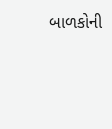બાળકોની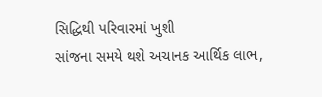સિદ્ધિથી પરિવારમાં ખુશી
સાંજના સમયે થશે અચાનક આર્થિક લાભ,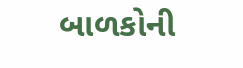બાળકોની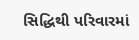સિદ્ધિથી પરિવારમાં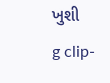ખુશી
g clip-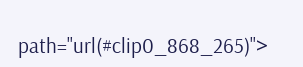path="url(#clip0_868_265)">